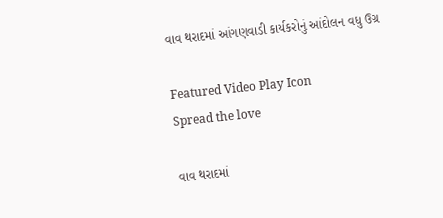વાવ થરાદમાં આંગણવાડી કાર્યકરોનું આંદોલન વધુ ઉગ્ર

Featured Video Play Icon
Spread the love

વાવ થરાદમાં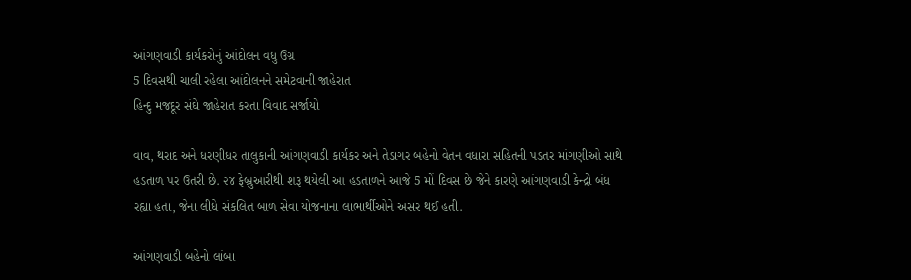આંગણવાડી કાર્યકરોનું આંદોલન વધુ ઉગ્ર
5 દિવસથી ચાલી રહેલા આંદોલનને સમેટવાની જાહેરાત
હિન્દુ મજદૂર સંઘે જાહેરાત કરતા વિવાદ સર્જાયો

વાવ, થરાદ અને ધરણીધર તાલુકાની આંગણવાડી કાર્યકર અને તેડાગર બહેનો વેતન વધારા સહિતની પડતર માંગણીઓ સાથે હડતાળ પર ઉતરી છે. ૨૪ ફેબ્રુઆરીથી શરૂ થયેલી આ હડતાળને આજે 5 મોં દિવસ છે જેને કારણે આંગણવાડી કેન્દ્રો બંધ રહ્યા હતા, જેના લીધે સંકલિત બાળ સેવા યોજનાના લાભાર્થીઓને અસર થઈ હતી.

આંગણવાડી બહેનો લાંબા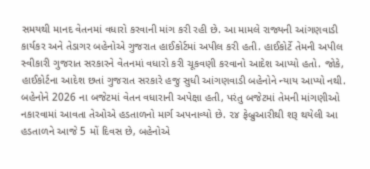સમયથી માનદ વેતનમાં વધારો કરવાની માંગ કરી રહી છે. આ મામલે રાજ્યની આંગણવાડી કાર્યકર અને તેડાગર બહેનોએ ગુજરાત હાઈકોર્ટમાં અપીલ કરી હતી. હાઈકોર્ટે તેમની અપીલ સ્વીકારી ગુજરાત સરકારને વેતનમાં વધારો કરી ચૂકવણી કરવાનો આદેશ આપ્યો હતો. જોકે, હાઈકોર્ટના આદેશ છતાં ગુજરાત સરકારે હજુ સુધી આંગણવાડી બહેનોને ન્યાય આપ્યો નથી. બહેનોને 2026 ના બજેટમાં વેતન વધારાની અપેક્ષા હતી, પરંતુ બજેટમાં તેમની માંગણીઓ નકારવામાં આવતા તેઓએ હડતાળનો માર્ગ અપનાવ્યો છે. ૨૪ ફેબ્રુઆરીથી શરૂ થયેલી આ હડતાળને આજે 5 મોં દિવસ છે, બહેનોએ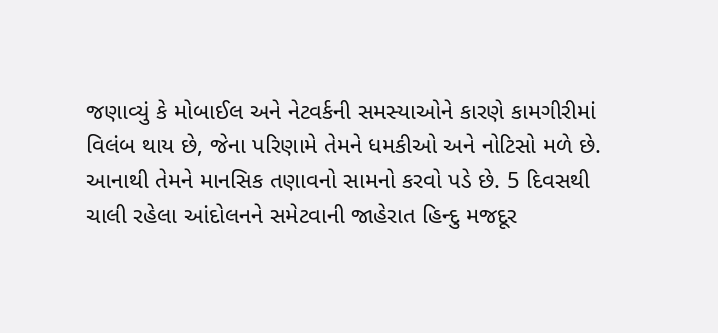જણાવ્યું કે મોબાઈલ અને નેટવર્કની સમસ્યાઓને કારણે કામગીરીમાં વિલંબ થાય છે, જેના પરિણામે તેમને ધમકીઓ અને નોટિસો મળે છે. આનાથી તેમને માનસિક તણાવનો સામનો કરવો પડે છે. 5 દિવસથી ચાલી રહેલા આંદોલનને સમેટવાની જાહેરાત હિન્દુ મજદૂર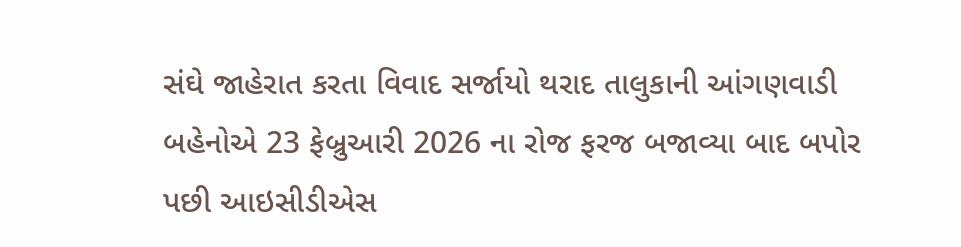સંઘે જાહેરાત કરતા વિવાદ સર્જાયો થરાદ તાલુકાની આંગણવાડી બહેનોએ 23 ફેબ્રુઆરી 2026 ના રોજ ફરજ બજાવ્યા બાદ બપોર પછી આઇસીડીએસ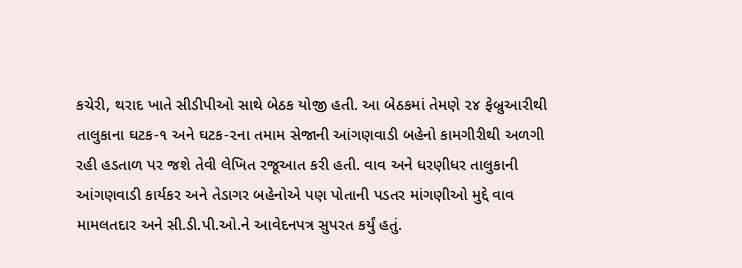કચેરી, થરાદ ખાતે સીડીપીઓ સાથે બેઠક યોજી હતી. આ બેઠકમાં તેમણે ૨૪ ફેબ્રુઆરીથી તાલુકાના ઘટક-૧ અને ઘટક-૨ના તમામ સેજાની આંગણવાડી બહેનો કામગીરીથી અળગી રહી હડતાળ પર જશે તેવી લેખિત રજૂઆત કરી હતી. વાવ અને ધરણીધર તાલુકાની આંગણવાડી કાર્યકર અને તેડાગર બહેનોએ પણ પોતાની પડતર માંગણીઓ મુદ્દે વાવ મામલતદાર અને સી.ડી.પી.ઓ.ને આવેદનપત્ર સુપરત કર્યું હતું.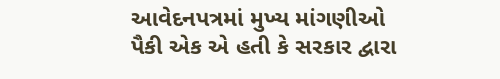આવેદનપત્રમાં મુખ્ય માંગણીઓ પૈકી એક એ હતી કે સરકાર દ્વારા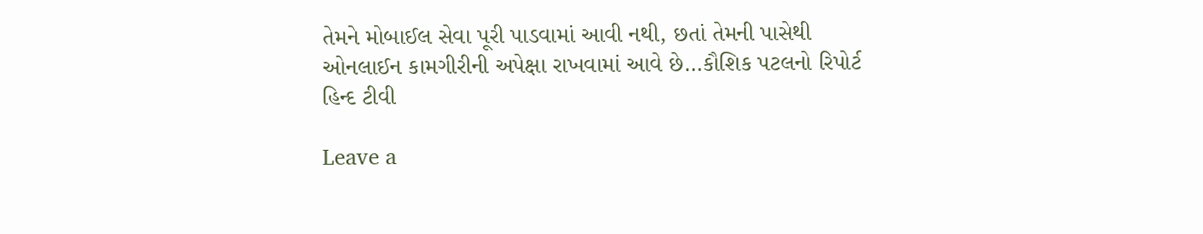તેમને મોબાઈલ સેવા પૂરી પાડવામાં આવી નથી, છતાં તેમની પાસેથી ઓનલાઈન કામગીરીની અપેક્ષા રાખવામાં આવે છે…કૌશિક પટલનો રિપોર્ટ હિન્દ ટીવી

Leave a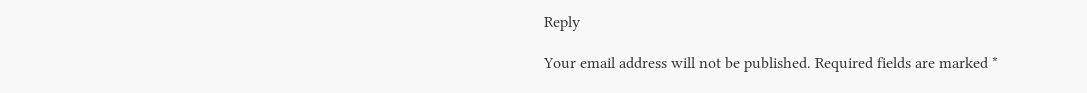Reply

Your email address will not be published. Required fields are marked *